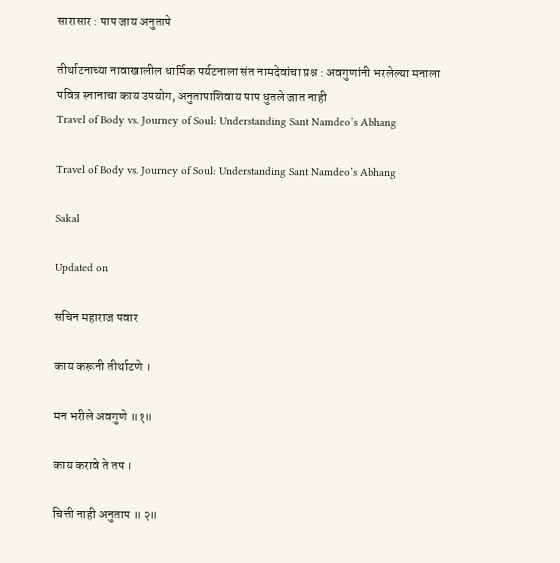सारासार : पाप जाय अनुतापे

तीर्थाटनाच्या नावाखालील धार्मिक पर्यटनाला संत नामदेवांचा प्रश्न : अवगुणांनी भरलेल्या मनाला पवित्र स्नानाचा काय उपयोग, अनुतापाशिवाय पाप धुतले जात नाही
Travel of Body vs. Journey of Soul: Understanding Sant Namdeo’s Abhang

Travel of Body vs. Journey of Soul: Understanding Sant Namdeo’s Abhang

Sakal

Updated on

सचिन महाराज पवार

काय करूनी तीर्थाटणे ।

मन भरीले अवगुणे ॥१॥

काय करावे ते तप ।

चित्ती नाही अनुताप ॥ २॥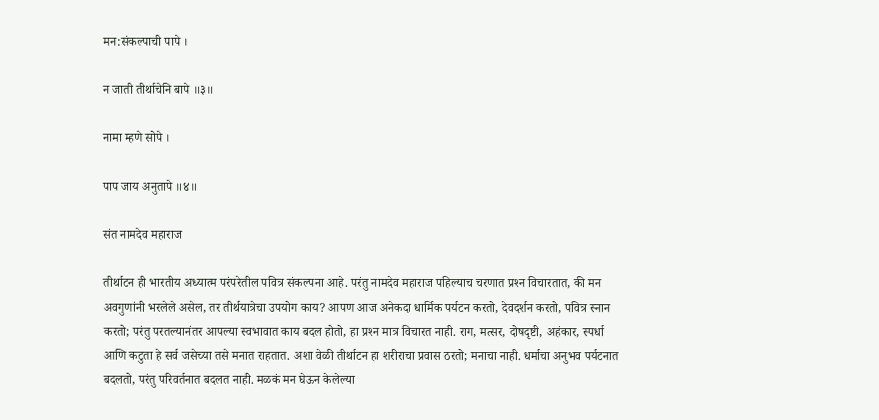मन:संकल्पाची पापे ।

न जाती तीर्थाचेनि बापे ॥३॥

नामा म्हणे सोपे ।

पाप जाय अनुतापे ॥४॥

संत नामदेव महाराज

तीर्थाटन ही भारतीय अध्यात्म परंपरेतील पवित्र संकल्पना आहे. परंतु नामदेव महाराज पहिल्याच चरणात प्रश्‍न विचारतात, की मन अवगुणांनी भरलेले असेल, तर तीर्थयात्रेचा उपयोग काय? आपण आज अनेकदा धार्मिक पर्यटन करतो, देवदर्शन करतो, पवित्र स्नान करतो; परंतु परतल्यानंतर आपल्या स्वभावात काय बदल होतो, हा प्रश्‍न मात्र विचारत नाही. राग, मत्सर, दोषदृष्टी, अहंकार, स्पर्धा आणि कटुता हे सर्व जसेच्या तसे मनात राहतात. अशा वेळी तीर्थाटन हा शरीराचा प्रवास ठरतो; मनाचा नाही. धर्माचा अनुभव पर्यटनात बदलतो, परंतु परिवर्तनात बदलत नाही. मळकं मन घेऊन केलेल्या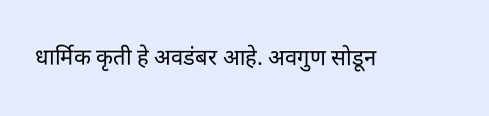धार्मिक कृती हे अवडंबर आहे. अवगुण सोडून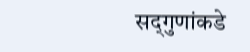सद्‍गुणांकडे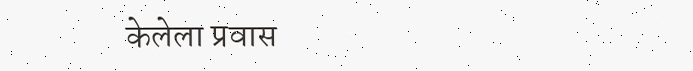केलेला प्रवास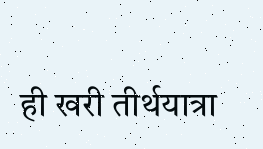ही खरी तीर्थयात्रा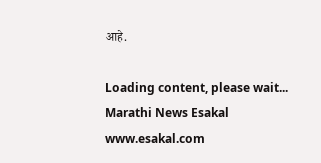आहे.

Loading content, please wait...
Marathi News Esakal
www.esakal.com